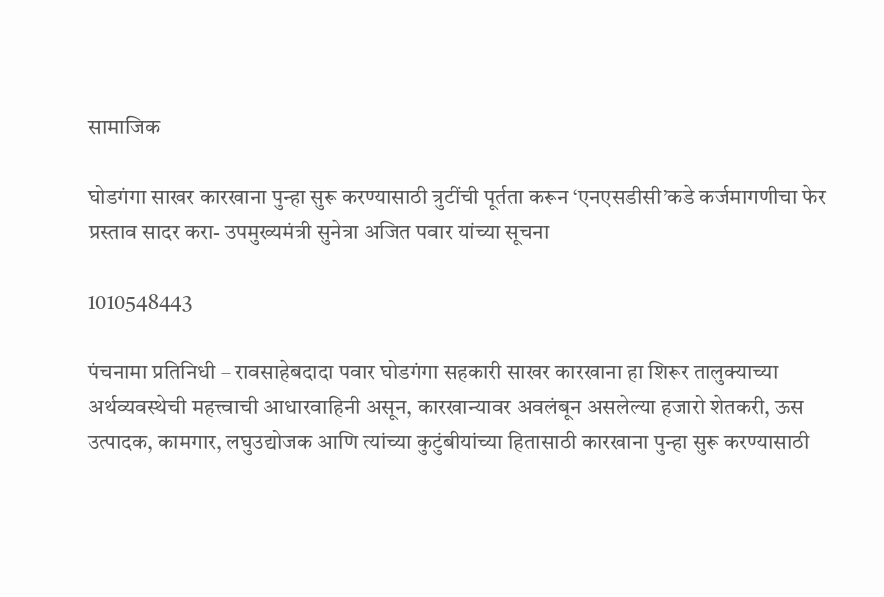सामाजिक

घोडगंगा साखर कारखाना पुन्हा सुरू करण्यासाठी त्रुटींची पूर्तता करून ‘एनएसडीसी’कडे कर्जमागणीचा फेर प्रस्ताव सादर करा- उपमुख्यमंत्री सुनेत्रा अजित पवार यांच्या सूचना

1010548443

पंचनामा प्रतिनिधी – रावसाहेबदादा पवार घोडगंगा सहकारी साखर कारखाना हा शिरूर तालुक्याच्या अर्थव्यवस्थेची महत्त्वाची आधारवाहिनी असून, कारखान्यावर अवलंबून असलेल्या हजारो शेतकरी, ऊस उत्पादक, कामगार, लघुउद्योजक आणि त्यांच्या कुटुंबीयांच्या हितासाठी कारखाना पुन्हा सुरू करण्यासाठी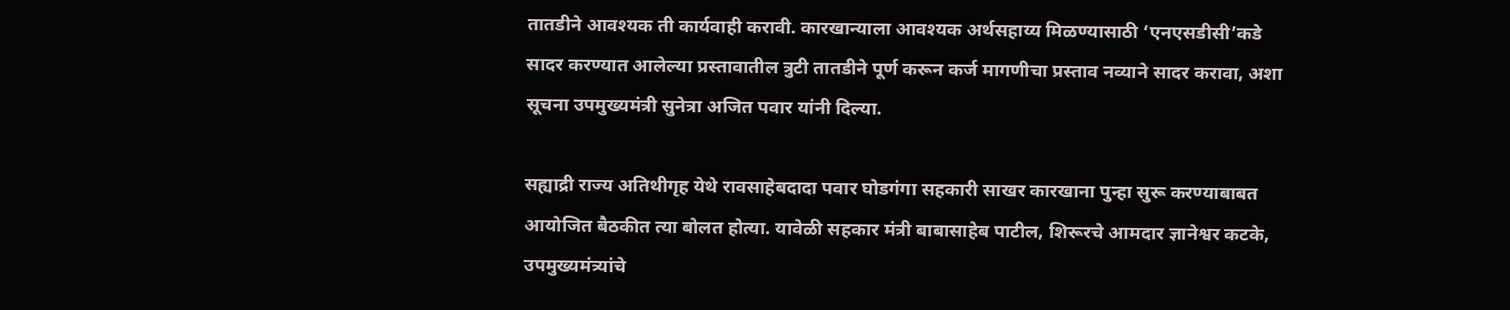तातडीने आवश्यक ती कार्यवाही करावी. कारखान्याला आवश्यक अर्थसहाय्य मिळण्यासाठी ‘एनएसडीसी’कडे सादर करण्यात आलेल्या प्रस्तावातील त्रुटी तातडीने पूर्ण करून कर्ज मागणीचा प्रस्ताव नव्याने सादर करावा, अशा सूचना उपमुख्यमंत्री सुनेत्रा अजित पवार यांनी दिल्या.

सह्याद्री राज्य अतिथीगृह येथे रावसाहेबदादा पवार घोडगंगा सहकारी साखर कारखाना पुन्हा सुरू करण्याबाबत आयोजित बैठकीत त्या बोलत होत्या. यावेळी सहकार मंत्री बाबासाहेब पाटील, शिरूरचे आमदार ज्ञानेश्वर कटके, उपमुख्यमंत्र्यांचे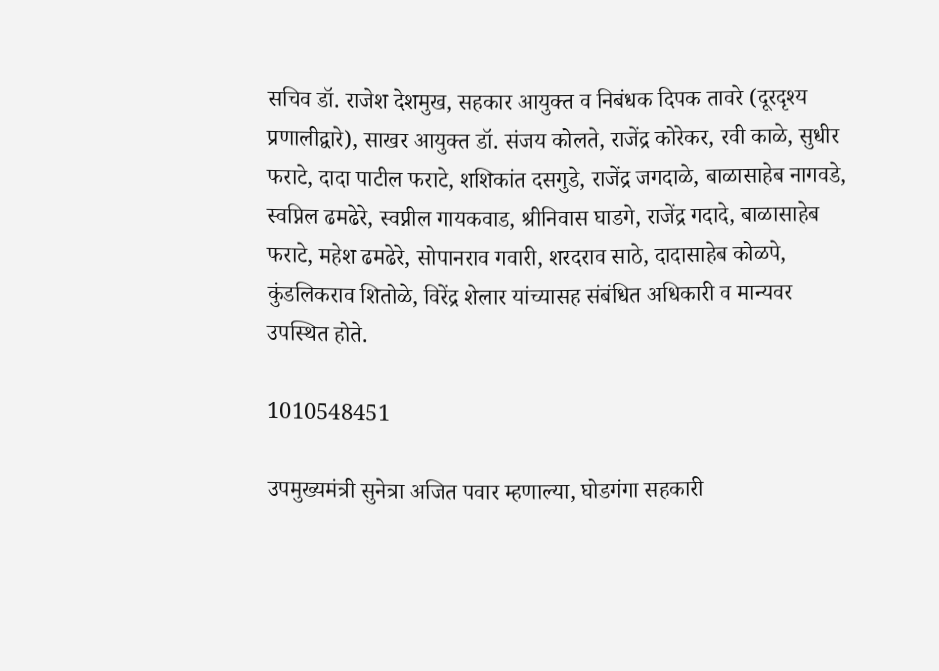सचिव डॉ. राजेश देशमुख, सहकार आयुक्त व निबंधक दिपक तावरे (दूरदृश्य प्रणालीद्वारे), साखर आयुक्त डॉ. संजय कोलते, राजेंद्र कोरेकर, रवी काळे, सुधीर फराटे, दादा पाटील फराटे, शशिकांत दसगुडे, राजेंद्र जगदाळे, बाळासाहेब नागवडे, स्वप्निल ढमढेरे, स्वप्नील गायकवाड, श्रीनिवास घाडगे, राजेंद्र गदादे, बाळासाहेब फराटे, महेश ढमढेरे, सोपानराव गवारी, शरदराव साठे, दादासाहेब कोळपे, कुंडलिकराव शितोळे, विरेंद्र शेलार यांच्यासह संबंधित अधिकारी व मान्यवर उपस्थित होते.

1010548451

उपमुख्यमंत्री सुनेत्रा अजित पवार म्हणाल्या, घोडगंगा सहकारी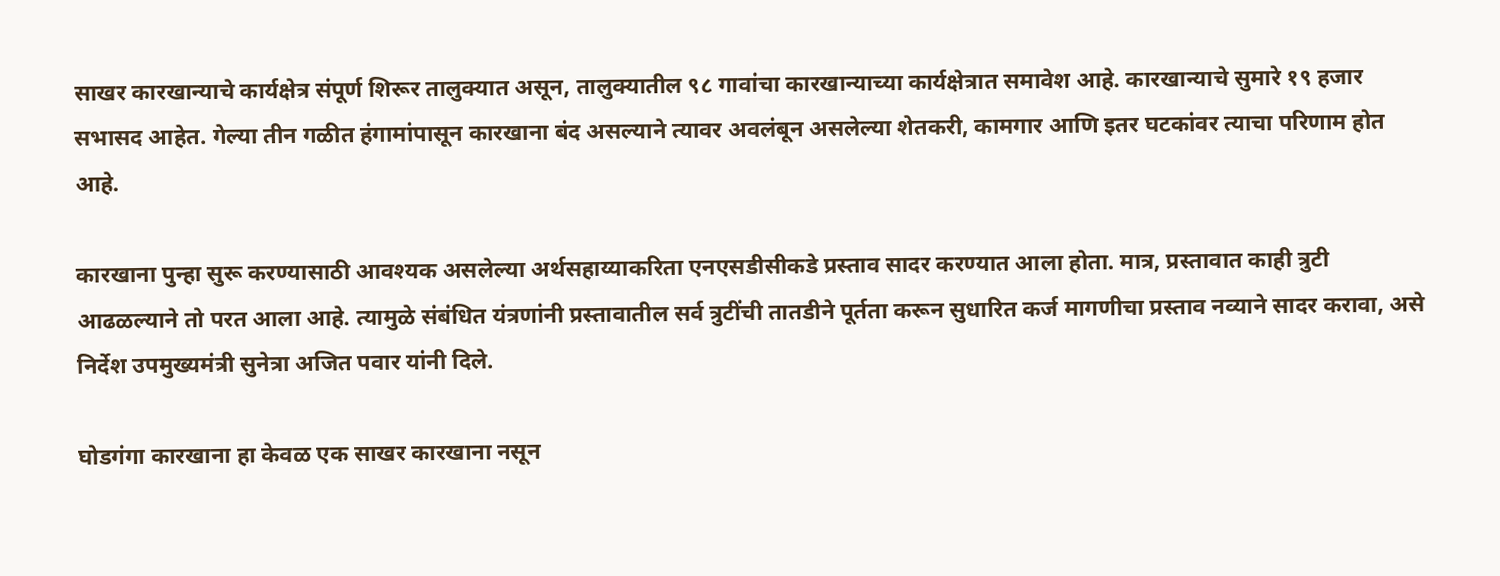साखर कारखान्याचे कार्यक्षेत्र संपूर्ण शिरूर तालुक्यात असून, तालुक्यातील ९८ गावांचा कारखान्याच्या कार्यक्षेत्रात समावेश आहे. कारखान्याचे सुमारे १९ हजार सभासद आहेत. गेल्या तीन गळीत हंगामांपासून कारखाना बंद असल्याने त्यावर अवलंबून असलेल्या शेतकरी, कामगार आणि इतर घटकांवर त्याचा परिणाम होत आहे.

कारखाना पुन्हा सुरू करण्यासाठी आवश्यक असलेल्या अर्थसहाय्याकरिता एनएसडीसीकडे प्रस्ताव सादर करण्यात आला होता. मात्र, प्रस्तावात काही त्रुटी आढळल्याने तो परत आला आहे. त्यामुळे संबंधित यंत्रणांनी प्रस्तावातील सर्व त्रुटींची तातडीने पूर्तता करून सुधारित कर्ज मागणीचा प्रस्ताव नव्याने सादर करावा, असे निर्देश उपमुख्यमंत्री सुनेत्रा अजित पवार यांनी दिले.

घोडगंगा कारखाना हा केवळ एक साखर कारखाना नसून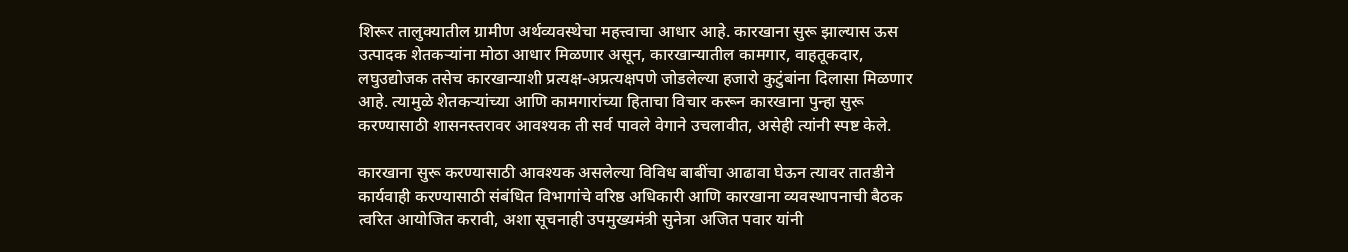शिरूर तालुक्यातील ग्रामीण अर्थव्यवस्थेचा महत्त्वाचा आधार आहे. कारखाना सुरू झाल्यास ऊस उत्पादक शेतकऱ्यांना मोठा आधार मिळणार असून, कारखान्यातील कामगार, वाहतूकदार, लघुउद्योजक तसेच कारखान्याशी प्रत्यक्ष-अप्रत्यक्षपणे जोडलेल्या हजारो कुटुंबांना दिलासा मिळणार आहे. त्यामुळे शेतकऱ्यांच्या आणि कामगारांच्या हिताचा विचार करून कारखाना पुन्हा सुरू करण्यासाठी शासनस्तरावर आवश्यक ती सर्व पावले वेगाने उचलावीत, असेही त्यांनी स्पष्ट केले.

कारखाना सुरू करण्यासाठी आवश्यक असलेल्या विविध बाबींचा आढावा घेऊन त्यावर तातडीने कार्यवाही करण्यासाठी संबंधित विभागांचे वरिष्ठ अधिकारी आणि कारखाना व्यवस्थापनाची बैठक त्वरित आयोजित करावी, अशा सूचनाही उपमुख्यमंत्री सुनेत्रा अजित पवार यांनी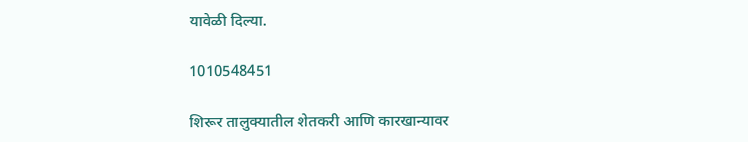यावेळी दिल्या.

1010548451

शिरूर तालुक्यातील शेतकरी आणि कारखान्यावर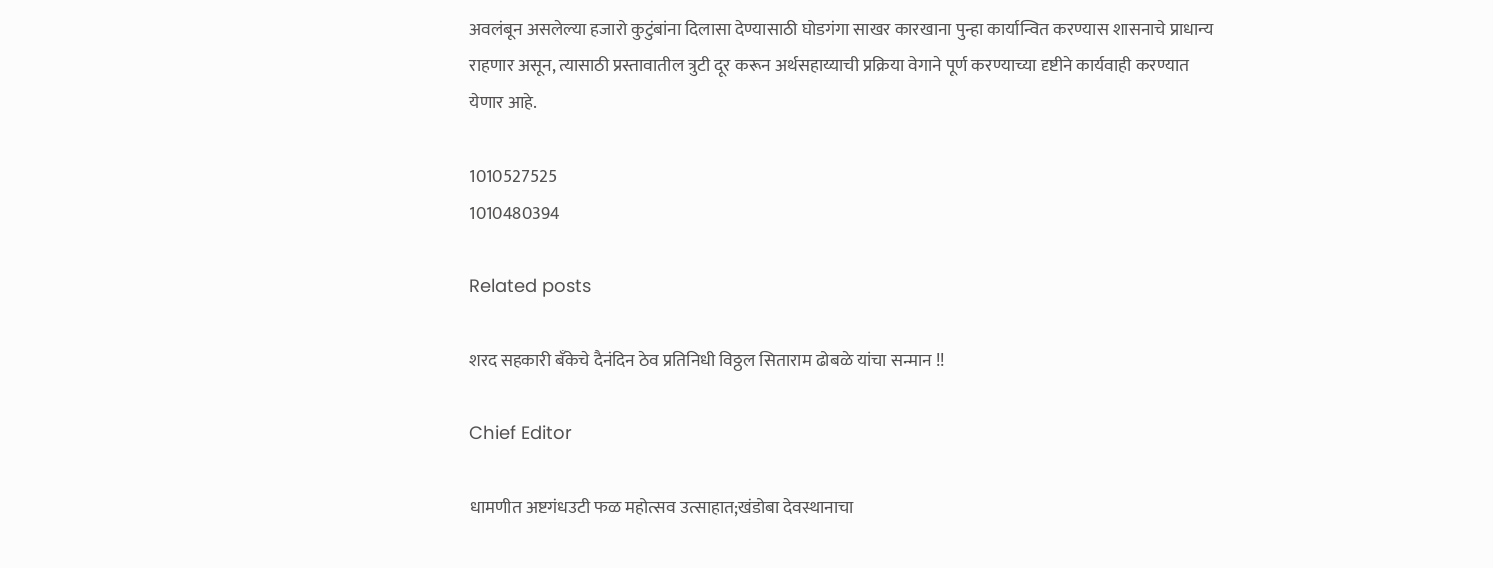अवलंबून असलेल्या हजारो कुटुंबांना दिलासा देण्यासाठी घोडगंगा साखर कारखाना पुन्हा कार्यान्वित करण्यास शासनाचे प्राधान्य राहणार असून, त्यासाठी प्रस्तावातील त्रुटी दूर करून अर्थसहाय्याची प्रक्रिया वेगाने पूर्ण करण्याच्या दृष्टीने कार्यवाही करण्यात येणार आहे.

1010527525
1010480394

Related posts

शरद सहकारी बँकेचे दैनंदिन ठेव प्रतिनिधी विठ्ठल सिताराम ढोबळे यांचा सन्मान !!

Chief Editor

धामणीत अष्टगंधउटी फळ महोत्सव उत्साहात;खंडोबा देवस्थानाचा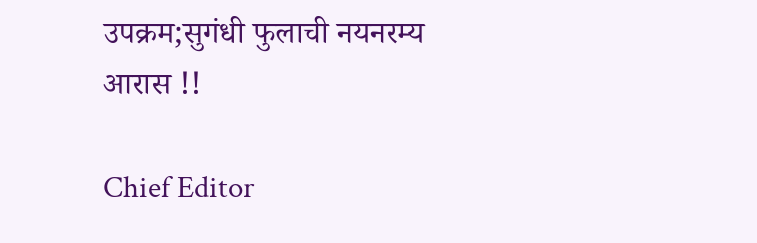उपक्रम;सुगंधी फुलाची नयनरम्य आरास !!

Chief Editor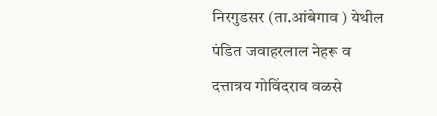निरगुडसर (ता.आंबेगाव ) येथील पंडित जवाहरलाल नेहरू व दत्तात्रय गोविंदराव वळसे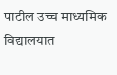पाटील उच्च माध्यमिक विद्यालयात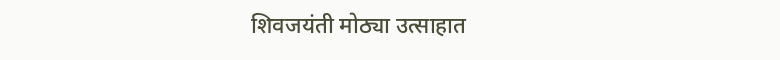शिवजयंती मोठ्या उत्साहात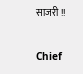साजरी !!

Chief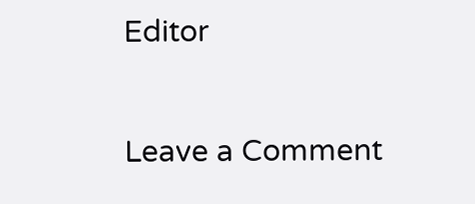Editor

Leave a Comment